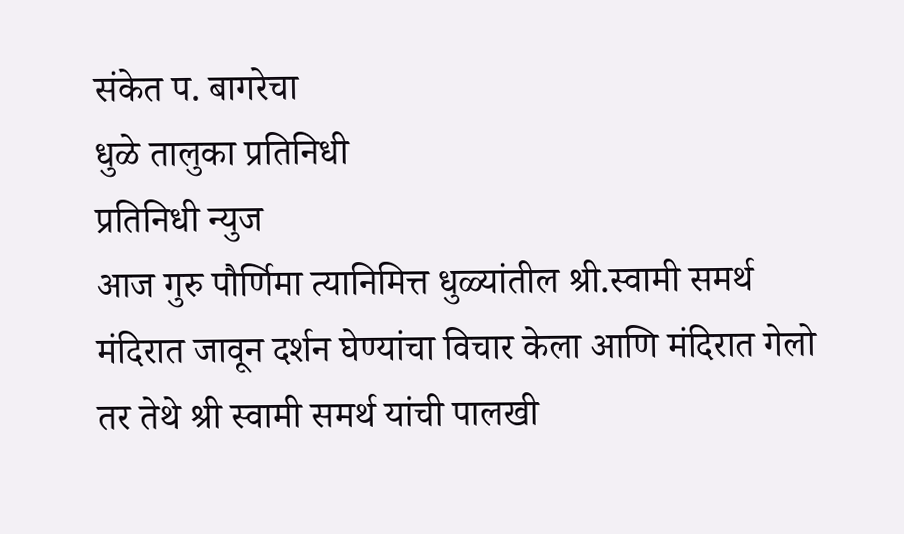संकेत प. बागरेचा
धुळे तालुका प्रतिनिधी
प्रतिनिधी न्युज
आज गुरु पौर्णिमा त्यानिमित्त धुळ्यांतील श्री.स्वामी समर्थ मंदिरात जावून दर्शन घेण्यांचा विचार केला आणि मंदिरात गेलो तर तेथे श्री स्वामी समर्थ यांची पालखी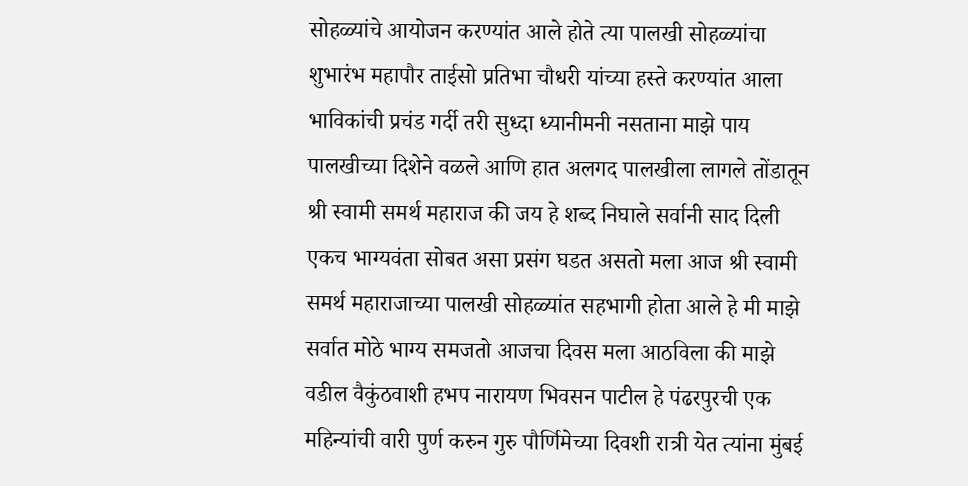सोहळ्यांचे आयोजन करण्यांत आले होते त्या पालखी सोहळ्यांचा शुभारंभ महापौर ताईसो प्रतिभा चौधरी यांच्या हस्ते करण्यांत आला भाविकांची प्रचंड गर्दी तरी सुध्दा ध्यानीमनी नसताना माझे पाय पालखीच्या दिशेने वळले आणि हात अलगद पालखीला लागले तोंडातून श्री स्वामी समर्थ महाराज की जय हे शब्द निघाले सर्वानी साद दिली एकच भाग्यवंता सोबत असा प्रसंग घडत असतो मला आज श्री स्वामी समर्थ महाराजाच्या पालखी सोहळ्यांत सहभागी होता आले हे मी माझे सर्वात मोठे भाग्य समजतो आजचा दिवस मला आठविला की माझे वडील वैकुंठवाशी हभप नारायण भिवसन पाटील हे पंढरपुरची एक महिन्यांची वारी पुर्ण करुन गुरु पौर्णिमेच्या दिवशी रात्री येत त्यांना मुंबई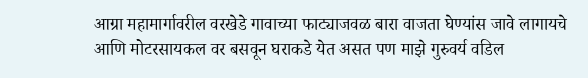आग्रा महामार्गावरील वरखेडे गावाच्या फाट्याजवळ बारा वाजता घेण्यांस जावे लागायचे आणि मोटरसायकल वर बसवून घराकडे येत असत पण माझे गुरुवर्य वडिल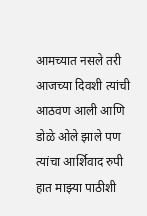आमच्यात नसले तरी आजच्या दिवशी त्यांची आठवण आली आणि डोळे ओले झाले पण त्यांचा आर्शिवाद रुपी हात माझ्या पाठीशी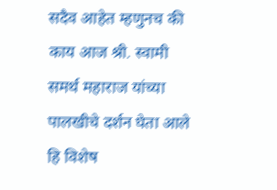सदैव आहेत म्हणुनच की काय आज श्री. स्वामी समर्थ महाराज यांच्या पालखीचे दर्शन घेता आले हि विशेष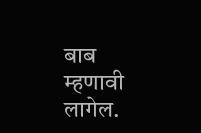बाब म्हणावी लागेल.